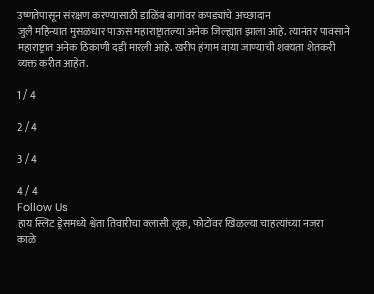उष्णतेपासून संरक्षण करण्यासाठी डाळिंब बागांवर कपड्यांचे अच्छादान
जुलै महिन्यात मुसळधार पाऊस महाराष्ट्रातल्या अनेक जिल्ह्यात झाला आहे. त्यानंतर पावसाने महाराष्ट्रात अनेक ठिकाणी दडी मारली आहे. खरीप हंगाम वाया जाण्याची शक्यता शेतकरी व्यक्त करीत आहेत.

1 / 4

2 / 4

3 / 4

4 / 4
Follow Us
हाय स्लिट ड्रेसमध्ये श्वेता तिवारीचा क्लासी लूक, फोटोंवर खिळल्या चाहत्यांच्या नजरा
काळे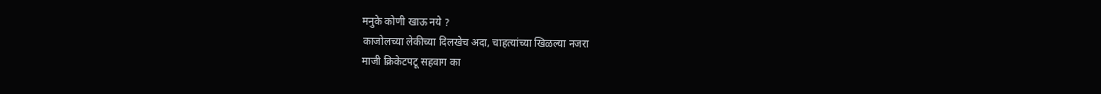मनुके कोणी खाऊ नये ?
काजोलच्या लेकीच्या दिलखेच अदा, चाहत्यांच्या खिळल्या नजरा
माजी क्रिकेटपटू सहवाग का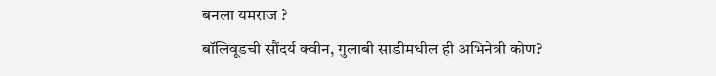बनला यमराज ?
बॉलिवूडची सौंदर्य क्वीन, गुलाबी साडीमधील ही अभिनेत्री कोण?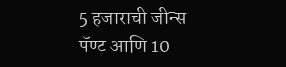5 हजाराची जीन्स पॅण्ट आणि 10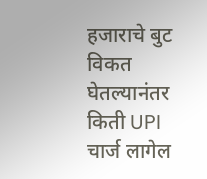हजाराचे बुट विकत घेतल्यानंतर किती UPI चार्ज लागेल